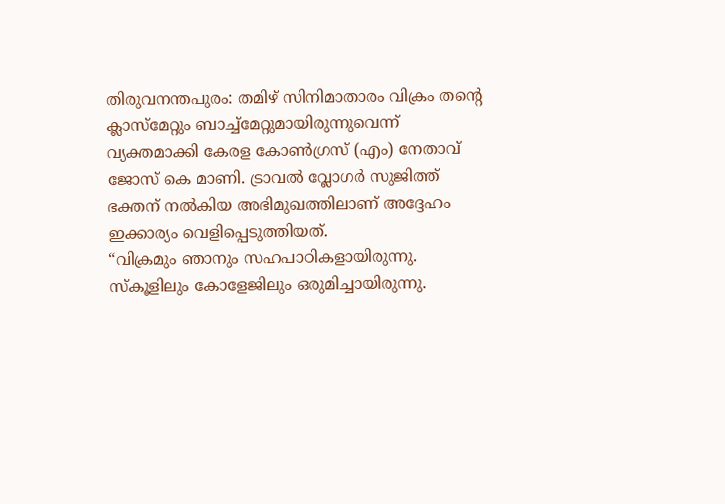തിരുവനന്തപുരം: തമിഴ് സിനിമാതാരം വിക്രം തന്റെ ക്ലാസ്മേറ്റും ബാച്ച്മേറ്റുമായിരുന്നുവെന്ന് വ്യക്തമാക്കി കേരള കോൺഗ്രസ് (എം) നേതാവ് ജോസ് കെ മാണി. ട്രാവൽ വ്ലോഗർ സുജിത്ത് ഭക്തന് നൽകിയ അഭിമുഖത്തിലാണ് അദ്ദേഹം ഇക്കാര്യം വെളിപ്പെടുത്തിയത്.
“വിക്രമും ഞാനും സഹപാഠികളായിരുന്നു. സ്കൂളിലും കോളേജിലും ഒരുമിച്ചായിരുന്നു.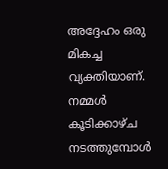അദ്ദേഹം ഒരു മികച്ച വ്യക്തിയാണ്. നമ്മൾ കൂടിക്കാഴ്ച നടത്തുമ്പോൾ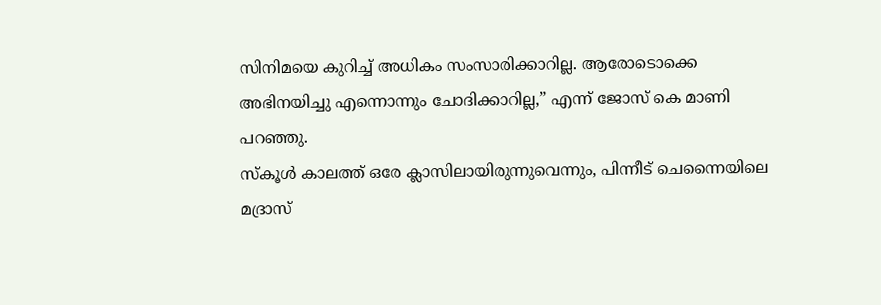സിനിമയെ കുറിച്ച് അധികം സംസാരിക്കാറില്ല. ആരോടൊക്കെ അഭിനയിച്ചു എന്നൊന്നും ചോദിക്കാറില്ല,” എന്ന് ജോസ് കെ മാണി പറഞ്ഞു.
സ്കൂൾ കാലത്ത് ഒരേ ക്ലാസിലായിരുന്നുവെന്നും, പിന്നീട് ചെന്നൈയിലെ മദ്രാസ്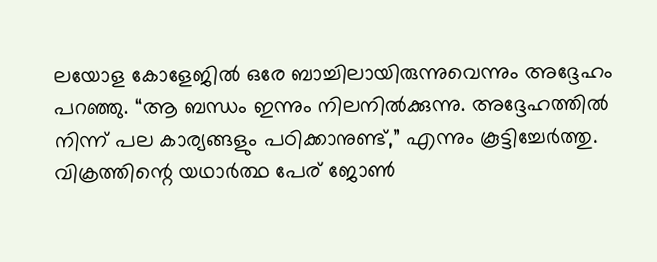ലയോള കോളേജിൽ ഒരേ ബാച്ചിലായിരുന്നുവെന്നും അദ്ദേഹം പറഞ്ഞു. “ആ ബന്ധം ഇന്നും നിലനിൽക്കുന്നു. അദ്ദേഹത്തിൽ നിന്ന് പല കാര്യങ്ങളും പഠിക്കാനുണ്ട്,” എന്നും കൂട്ടിച്ചേർത്തു.
വിക്രത്തിന്റെ യഥാർത്ഥ പേര് ജോൺ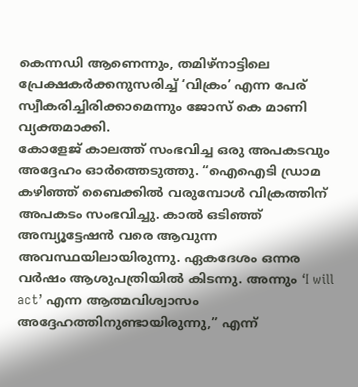കെന്നഡി ആണെന്നും, തമിഴ്നാട്ടിലെ പ്രേക്ഷകർക്കനുസരിച്ച് ‘വിക്രം’ എന്ന പേര് സ്വീകരിച്ചിരിക്കാമെന്നും ജോസ് കെ മാണി വ്യക്തമാക്കി.
കോളേജ് കാലത്ത് സംഭവിച്ച ഒരു അപകടവും അദ്ദേഹം ഓർത്തെടുത്തു. “ഐഐടി ഡ്രാമ കഴിഞ്ഞ് ബൈക്കിൽ വരുമ്പോൾ വിക്രത്തിന് അപകടം സംഭവിച്ചു. കാൽ ഒടിഞ്ഞ് അമ്പ്യൂട്ടേഷൻ വരെ ആവുന്ന അവസ്ഥയിലായിരുന്നു. ഏകദേശം ഒന്നര വർഷം ആശുപത്രിയിൽ കിടന്നു. അന്നും ‘I will act’ എന്ന ആത്മവിശ്വാസം അദ്ദേഹത്തിനുണ്ടായിരുന്നു,” എന്ന്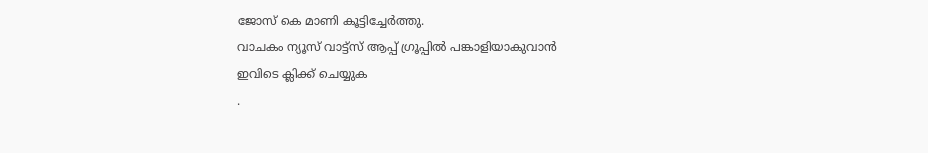ജോസ് കെ മാണി കൂട്ടിച്ചേർത്തു.
വാചകം ന്യൂസ് വാട്ട്സ് ആപ്പ് ഗ്രൂപ്പിൽ പങ്കാളിയാകുവാൻ
ഇവിടെ ക്ലിക്ക് ചെയ്യുക
.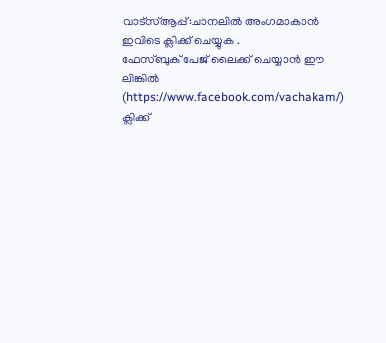വാട്സ്ആപ്പ്:ചാനലിൽ അംഗമാകാൻ ഇവിടെ ക്ലിക്ക് ചെയ്യുക .
ഫേസ്ബുക് പേജ് ലൈക്ക് ചെയ്യാൻ ഈ ലിങ്കിൽ (https://www.facebook.com/vachakam/) ക്ലിക്ക്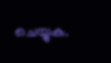ചെയ്യുക.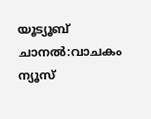യൂട്യൂബ് ചാനൽ:വാചകം ന്യൂസ്